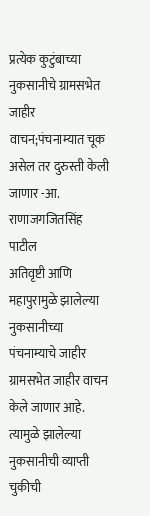प्रत्येक कुटुंबाच्या नुकसानीचे ग्रामसभेत जाहीर वाचन;पंचनाम्यात चूक असेल तर दुरुस्ती केली जाणार -आ. राणाजगजितसिंह पाटील
अतिवृष्टी आणि महापुरामुळे झालेल्या नुकसानीच्या पंचनाम्याचे जाहीर ग्रामसभेत जाहीर वाचन केले जाणार आहे. त्यामुळे झालेल्या नुकसानीची व्याप्ती चुकीची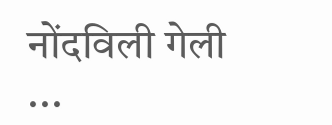नोंदविली गेली ...